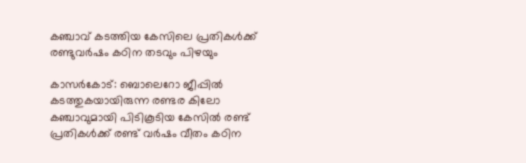കഞ്ചാവ് കടത്തിയ കേസിലെ പ്രതികള്‍ക്ക് രണ്ടുവര്‍ഷം കഠിന തടവും പിഴയും

കാസര്‍കോട്: ബൊലെറോ ജീപ്പില്‍ കടത്തുകയായിരുന്ന രണ്ടര കിലോ കഞ്ചാവുമായി പിടികൂടിയ കേസില്‍ രണ്ട് പ്രതികള്‍ക്ക് രണ്ട് വര്‍ഷം വീതം കഠിന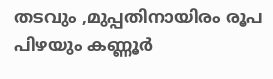തടവും ,മുപ്പതിനായിരം രൂപ പിഴയും കണ്ണൂര്‍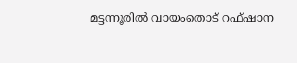മട്ടന്നൂരില്‍ വായംതൊട് റഫ്ഷാന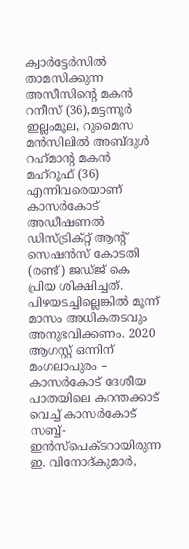ക്വാര്‍ട്ടേര്‍സില്‍ താമസിക്കുന്ന അസീസിന്റെ മകന്‍ റനീസ് (36),മട്ടന്നൂര്‍ ഇല്ലംമൂല, റുമൈസ മന്‍സിലില്‍ അബ്ദുള്‍ റഹ്‌മാന്റ മകന്‍ മഹ്‌റൂഫ് (36) എന്നിവരെയാണ് കാസര്‍കോട് അഡീഷണല്‍ ഡിസ്ട്രിക്റ്റ് ആന്റ് സെഷന്‍സ് കോടതി (രണ്ട്) ജഡ്ജ് കെ പ്രിയ ശിക്ഷിച്ചത്. പിഴയടച്ചില്ലെങ്കില്‍ മൂന്ന് മാസം അധികതടവും അനുഭവിക്കണം. 2020 ആഗസ്റ്റ് ഒന്നിന് മംഗലാപുരം – കാസര്‍കോട് ദേശീയ പാതയിലെ കറന്തക്കാട് വെച്ച് കാസര്‍കോട് സബ്ബ്-ഇന്‍സ്‌പെക്ടറായിരുന്ന ഇ. വിനോദ്കുമാര്‍,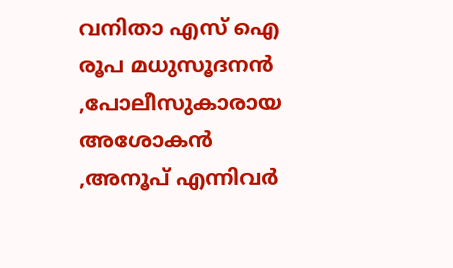വനിതാ എസ് ഐ രൂപ മധുസൂദനന്‍ ,പോലീസുകാരായ അശോകന്‍ ,അനൂപ് എന്നിവര്‍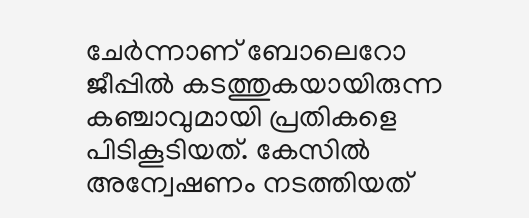ചേര്‍ന്നാണ് ബോലെറോ ജീപ്പില്‍ കടത്തുകയായിരുന്ന കഞ്ചാവുമായി പ്രതികളെ പിടികൂടിയത്. കേസില്‍ അന്വേഷണം നടത്തിയത്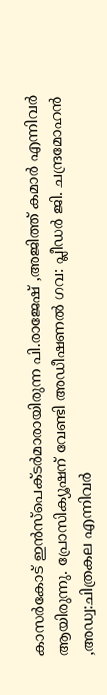കാസര്‍കോട് ഇന്‍സ്‌പെക്ടര്‍മാരായിരുന്ന പി.രാജേഷ് ,അജിത്ത് കമാര്‍ എന്നിവര്‍ ആയിരുന്നു. പ്രോസിക്യൂഷന് വേണ്ടി അഡീഷണല്‍ ഗവ: പ്ലീഡര്‍ ജി. ചന്ദ്രമോഹന്‍ ,അഡ്വ:ചിത്രകല എന്നിവര്‍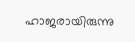ഹാജരായിരുന്നു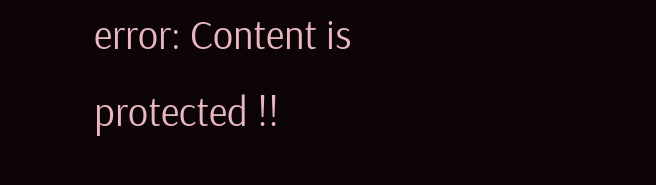error: Content is protected !!